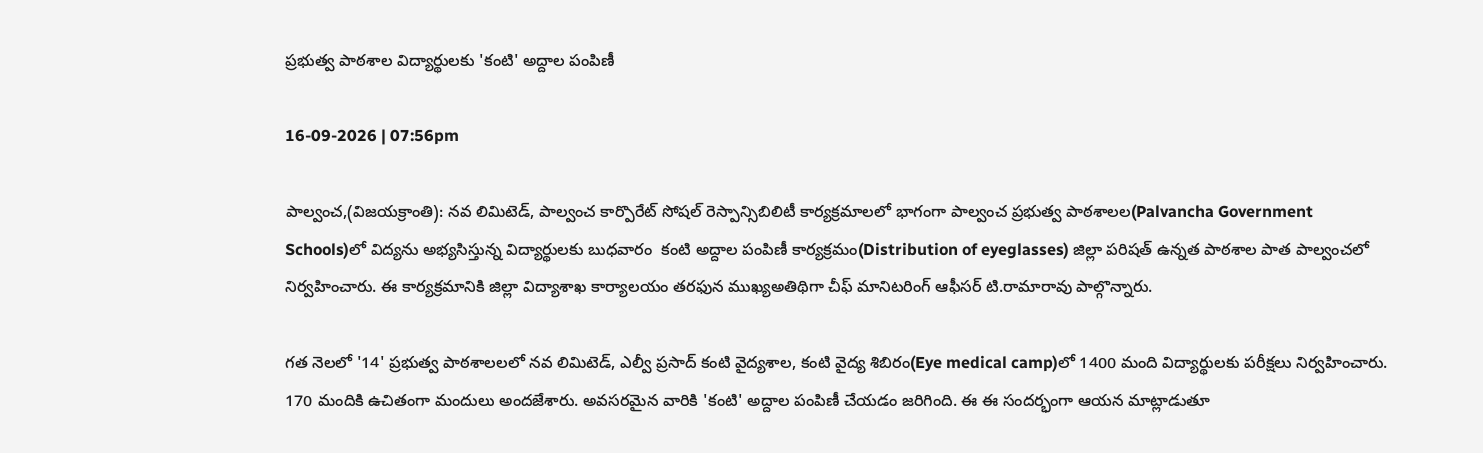ప్రభుత్వ పాఠశాల విద్యార్థులకు 'కంటి' అద్దాల పంపిణీ

16-09-2026 | 07:56pm

పాల్వంచ,(విజయక్రాంతి): నవ లిమిటెడ్, పాల్వంచ కార్పొరేట్ సోషల్ రెస్పాన్సిబిలిటీ కార్యక్రమాలలో భాగంగా పాల్వంచ ప్రభుత్వ పాఠశాలల(Palvancha Government Schools)లో విద్యను అభ్యసిస్తున్న విద్యార్థులకు బుధవారం  కంటి అద్దాల పంపిణీ కార్యక్రమం(Distribution of eyeglasses) జిల్లా పరిషత్ ఉన్నత పాఠశాల పాత పాల్వంచలో నిర్వహించారు. ఈ కార్యక్రమానికి జిల్లా విద్యాశాఖ కార్యాలయం తరఫున ముఖ్యఅతిథిగా చీఫ్ మానిటరింగ్ ఆఫీసర్ టి.రామారావు పాల్గొన్నారు.

గత నెలలో '14' ప్రభుత్వ పాఠశాలలలో నవ లిమిటెడ్, ఎల్వీ ప్రసాద్ కంటి వైద్యశాల, కంటి వైద్య శిబిరం(Eye medical camp)లో 1400 మంది విద్యార్థులకు పరీక్షలు నిర్వహించారు. 170 మందికి ఉచితంగా మందులు అందజేశారు. అవసరమైన వారికి 'కంటి' అద్దాల పంపిణీ చేయడం జరిగింది. ఈ ఈ సందర్భంగా ఆయన మాట్లాడుతూ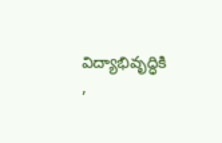విద్యాభివృద్ధికి ,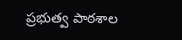ప్రభుత్వ పాఠశాల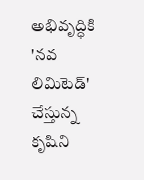అభివృద్ధికి 'నవ లిమిటెడ్' చేస్తున్న కృషిని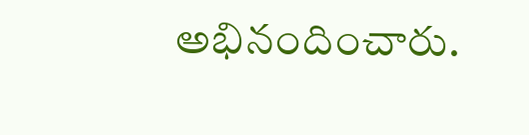అభినందించారు.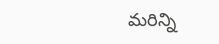మరిన్ని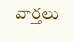వార్తలు